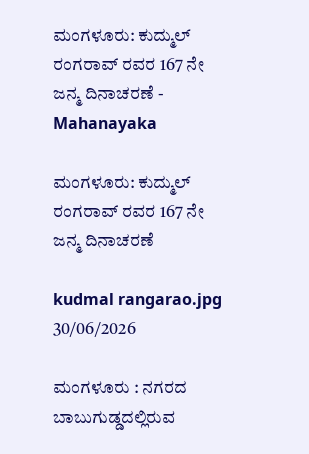ಮಂಗಳೂರು: ಕುದ್ಮುಲ್ ರಂಗರಾವ್ ರವರ 167 ನೇ ಜನ್ಮ ದಿನಾಚರಣೆ - Mahanayaka

ಮಂಗಳೂರು: ಕುದ್ಮುಲ್ ರಂಗರಾವ್ ರವರ 167 ನೇ ಜನ್ಮ ದಿನಾಚರಣೆ

kudmal rangarao.jpg
30/06/2026

ಮಂಗಳೂರು : ನಗರದ ಬಾಬುಗುಡ್ಡದಲ್ಲಿರುವ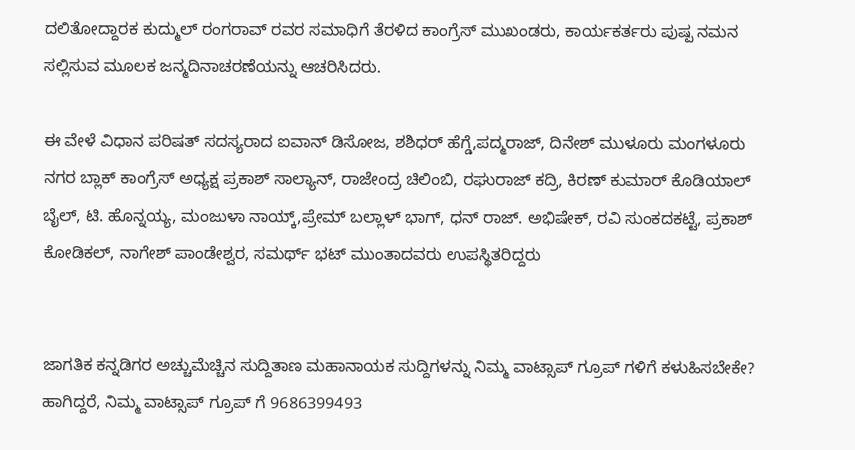ದಲಿತೋದ್ದಾರಕ ಕುದ್ಮುಲ್ ರಂಗರಾವ್ ರವರ ಸಮಾಧಿಗೆ ತೆರಳಿದ ಕಾಂಗ್ರೆಸ್ ಮುಖಂಡರು, ಕಾರ್ಯಕರ್ತರು ಪುಷ್ಪ ನಮನ ಸಲ್ಲಿಸುವ ಮೂಲಕ ಜನ್ಮದಿನಾಚರಣೆಯನ್ನು ಆಚರಿಸಿದರು.

ಈ ವೇಳೆ ವಿಧಾನ ಪರಿಷತ್ ಸದಸ್ಯರಾದ ಐವಾನ್ ಡಿಸೋಜ, ಶಶಿಧರ್ ಹೆಗ್ಡೆ,ಪದ್ಮರಾಜ್, ದಿನೇಶ್ ಮುಳೂರು ಮಂಗಳೂರು ನಗರ ಬ್ಲಾಕ್ ಕಾಂಗ್ರೆಸ್ ಅಧ್ಯಕ್ಷ ಪ್ರಕಾಶ್ ಸಾಲ್ಯಾನ್, ರಾಜೇಂದ್ರ ಚಿಲಿಂಬಿ, ರಘುರಾಜ್ ಕದ್ರಿ, ಕಿರಣ್ ಕುಮಾರ್ ಕೊಡಿಯಾಲ್ ಬೈಲ್, ಟಿ. ಹೊನ್ನಯ್ಯ, ಮಂಜುಳಾ ನಾಯ್ಕ್,ಪ್ರೇಮ್ ಬಲ್ಲಾಳ್ ಭಾಗ್, ಧನ್ ರಾಜ್. ಅಭಿಷೇಕ್, ರವಿ ಸುಂಕದಕಟ್ಟೆ, ಪ್ರಕಾಶ್ ಕೋಡಿಕಲ್, ನಾಗೇಶ್ ಪಾಂಡೇಶ್ವರ, ಸಮರ್ಥ್ ಭಟ್ ಮುಂತಾದವರು ಉಪಸ್ಥಿತರಿದ್ದರು


ಜಾಗತಿಕ ಕನ್ನಡಿಗರ ಅಚ್ಚುಮೆಚ್ಚಿನ ಸುದ್ದಿತಾಣ ಮಹಾನಾಯಕ ಸುದ್ದಿಗಳನ್ನು ನಿಮ್ಮ ವಾಟ್ಸಾಪ್ ಗ್ರೂಪ್ ಗಳಿಗೆ ಕಳುಹಿಸಬೇಕೇ? ಹಾಗಿದ್ದರೆ, ನಿಮ್ಮ ವಾಟ್ಸಾಪ್ ಗ್ರೂಪ್ ಗೆ 9686399493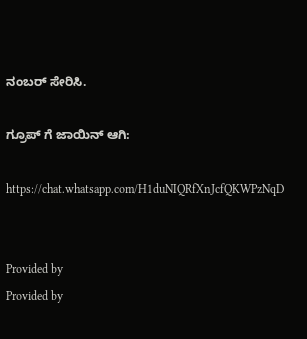ನಂಬರ್ ಸೇರಿಸಿ.

ಗ್ರೂಪ್ ಗೆ ಜಾಯಿನ್ ಆಗಿ:

https://chat.whatsapp.com/H1duNIQRfXnJcfQKWPzNqD


Provided by
Provided by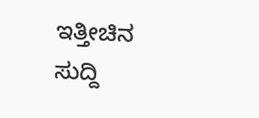ಇತ್ತೀಚಿನ ಸುದ್ದಿ